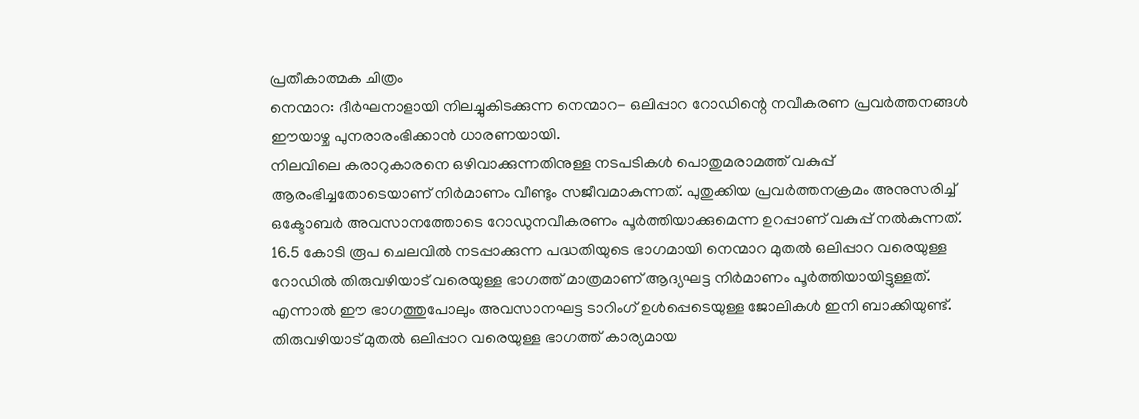പ്രതീകാത്മക ചിത്രം
നെന്മാറ: ദീർഘനാളായി നിലച്ചുകിടക്കുന്ന നെന്മാറ- ഒലിപ്പാറ റോഡിന്റെ നവീകരണ പ്രവർത്തനങ്ങൾ ഈയാഴ്ച പുനരാരംഭിക്കാൻ ധാരണയായി.
നിലവിലെ കരാറുകാരനെ ഒഴിവാക്കുന്നതിനുള്ള നടപടികൾ പൊതുമരാമത്ത് വകുപ്പ് ആരംഭിച്ചതോടെയാണ് നിർമാണം വീണ്ടും സജീവമാകുന്നത്. പുതുക്കിയ പ്രവർത്തനക്രമം അനുസരിച്ച് ഒക്ടോബർ അവസാനത്തോടെ റോഡുനവീകരണം പൂർത്തിയാക്കുമെന്ന ഉറപ്പാണ് വകുപ്പ് നൽകുന്നത്. 16.5 കോടി രൂപ ചെലവിൽ നടപ്പാക്കുന്ന പദ്ധതിയുടെ ഭാഗമായി നെന്മാറ മുതൽ ഒലിപ്പാറ വരെയുള്ള റോഡിൽ തിരുവഴിയാട് വരെയുള്ള ഭാഗത്ത് മാത്രമാണ് ആദ്യഘട്ട നിർമാണം പൂർത്തിയായിട്ടുള്ളത്.
എന്നാൽ ഈ ഭാഗത്തുപോലും അവസാനഘട്ട ടാറിംഗ് ഉൾപ്പെടെയുള്ള ജോലികൾ ഇനി ബാക്കിയുണ്ട്. തിരുവഴിയാട് മുതൽ ഒലിപ്പാറ വരെയുള്ള ഭാഗത്ത് കാര്യമായ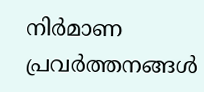നിർമാണ പ്രവർത്തനങ്ങൾ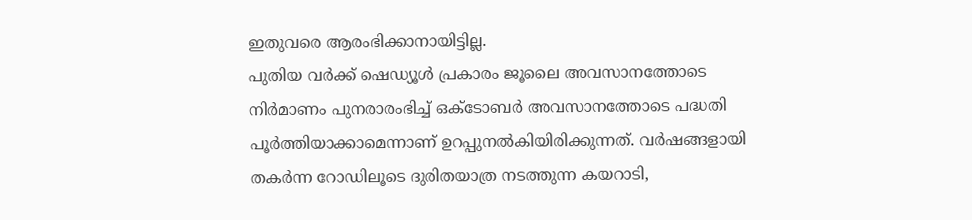ഇതുവരെ ആരംഭിക്കാനായിട്ടില്ല.
പുതിയ വർക്ക് ഷെഡ്യൂൾ പ്രകാരം ജൂലൈ അവസാനത്തോടെ നിർമാണം പുനരാരംഭിച്ച് ഒക്ടോബർ അവസാനത്തോടെ പദ്ധതി പൂർത്തിയാക്കാമെന്നാണ് ഉറപ്പുനൽകിയിരിക്കുന്നത്. വർഷങ്ങളായി തകർന്ന റോഡിലൂടെ ദുരിതയാത്ര നടത്തുന്ന കയറാടി,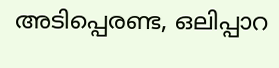അടിപ്പെരണ്ട, ഒലിപ്പാറ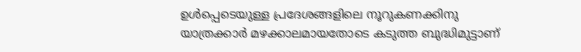ഉൾപ്പെടെയുള്ള പ്രദേശങ്ങളിലെ നൂറുകണക്കിനു യാത്രക്കാർ മഴക്കാലമായതോടെ കടുത്ത ബുദ്ധിമുട്ടാണ്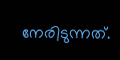നേരിടുന്നത്.